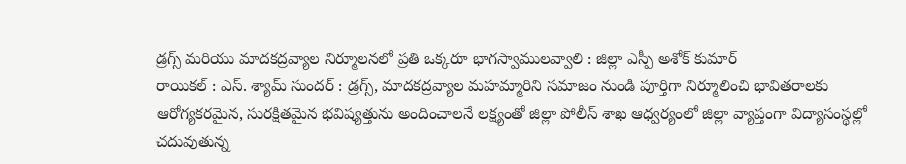డ్రగ్స్ మరియు మాదకద్రవ్యాల నిర్మూలనలో ప్రతి ఒక్కరూ భాగస్వాములవ్వాలి : జిల్లా ఎస్పీ అశోక్ కుమార్
రాయికల్ : ఎస్. శ్యామ్ సుందర్ : డ్రగ్స్, మాదకద్రవ్యాల మహమ్మారిని సమాజం నుండి పూర్తిగా నిర్మూలించి భావితరాలకు ఆరోగ్యకరమైన, సురక్షితమైన భవిష్యత్తును అందించాలనే లక్ష్యంతో జిల్లా పోలీస్ శాఖ ఆధ్వర్యంలో జిల్లా వ్యాప్తంగా విద్యాసంస్థల్లో చదువుతున్న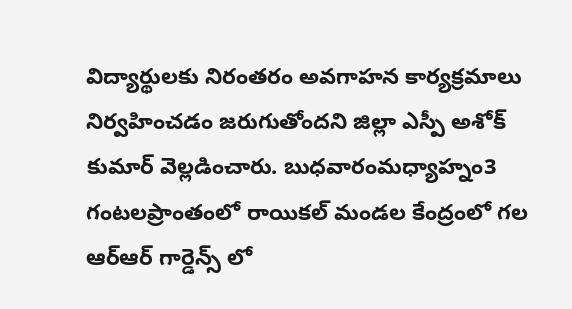విద్యార్థులకు నిరంతరం అవగాహన కార్యక్రమాలు నిర్వహించడం జరుగుతోందని జిల్లా ఎస్పీ అశోక్ కుమార్ వెల్లడించారు. బుధవారంమధ్యాహ్నం3 గంటలప్రాంతంలో రాయికల్ మండల కేంద్రంలో గల ఆర్ఆర్ గార్డెన్స్ లో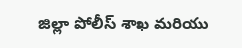జిల్లా పోలీస్ శాఖ మరియు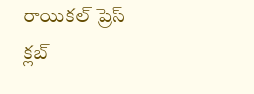రాయికల్ ప్రెస్ క్లబ్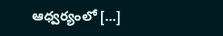ఆధ్వర్యంలో […]